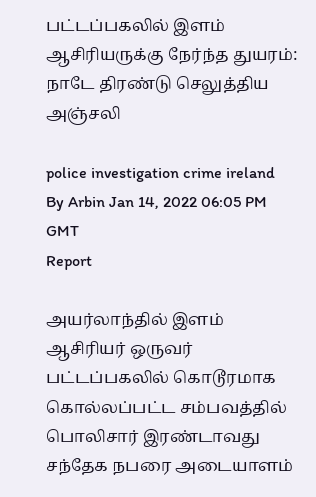பட்டப்பகலில் இளம் ஆசிரியருக்கு நேர்ந்த துயரம்: நாடே திரண்டு செலுத்திய அஞ்சலி

police investigation crime ireland
By Arbin Jan 14, 2022 06:05 PM GMT
Report

அயர்லாந்தில் இளம் ஆசிரியர் ஒருவர் பட்டப்பகலில் கொடூரமாக கொல்லப்பட்ட சம்பவத்தில் பொலிசார் இரண்டாவது சந்தேக நபரை அடையாளம்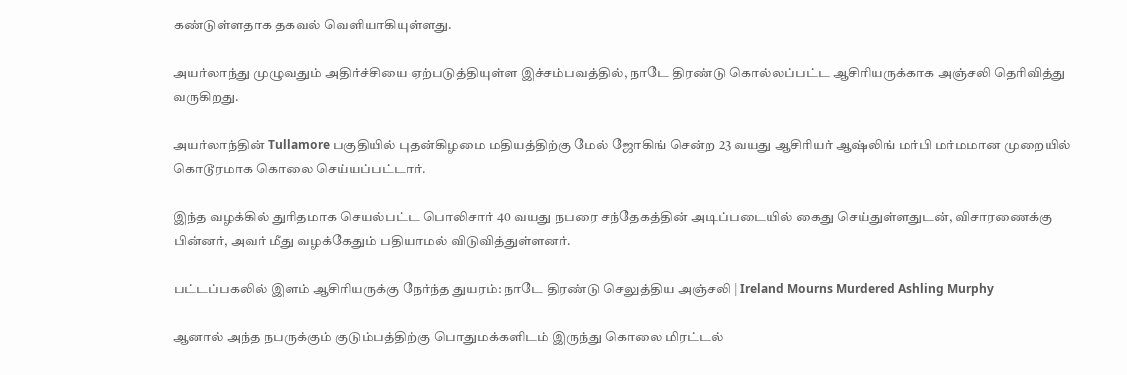கண்டுள்ளதாக தகவல் வெளியாகியுள்ளது.

அயர்லாந்து முழுவதும் அதிர்ச்சியை ஏற்படுத்தியுள்ள இச்சம்பவத்தில், நாடே திரண்டு கொல்லப்பட்ட ஆசிரியருக்காக அஞ்சலி தெரிவித்து வருகிறது.

அயர்லாந்தின் Tullamore பகுதியில் புதன்கிழமை மதியத்திற்கு மேல் ஜோகிங் சென்ற 23 வயது ஆசிரியர் ஆஷ்லிங் மர்பி மர்மமான முறையில் கொடூரமாக கொலை செய்யப்பட்டார்.

இந்த வழக்கில் துரிதமாக செயல்பட்ட பொலிசார் 40 வயது நபரை சந்தேகத்தின் அடிப்படையில் கைது செய்துள்ளதுடன், விசாரணைக்கு பின்னர், அவர் மீது வழக்கேதும் பதியாமல் விடுவித்துள்ளனர்.

பட்டப்பகலில் இளம் ஆசிரியருக்கு நேர்ந்த துயரம்: நாடே திரண்டு செலுத்திய அஞ்சலி | Ireland Mourns Murdered Ashling Murphy

ஆனால் அந்த நபருக்கும் குடும்பத்திற்கு பொதுமக்களிடம் இருந்து கொலை மிரட்டல்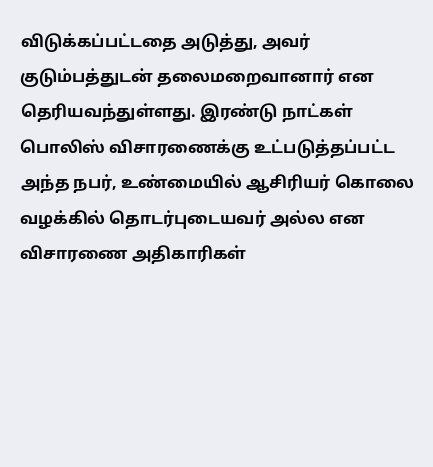விடுக்கப்பட்டதை அடுத்து, அவர் குடும்பத்துடன் தலைமறைவானார் என தெரியவந்துள்ளது. இரண்டு நாட்கள் பொலிஸ் விசாரணைக்கு உட்படுத்தப்பட்ட அந்த நபர், உண்மையில் ஆசிரியர் கொலை வழக்கில் தொடர்புடையவர் அல்ல என விசாரணை அதிகாரிகள்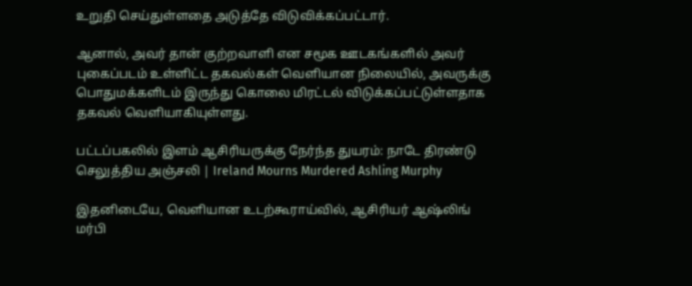உறுதி செய்துள்ளதை அடுத்தே விடுவிக்கப்பட்டார்.

ஆனால், அவர் தான் குற்றவாளி என சமூக ஊடகங்களில் அவர் புகைப்படம் உள்ளிட்ட தகவல்கள் வெளியான நிலையில், அவருக்கு பொதுமக்களிடம் இருந்து கொலை மிரட்டல் விடுக்கப்பட்டுள்ளதாக தகவல் வெளியாகியுள்ளது.

பட்டப்பகலில் இளம் ஆசிரியருக்கு நேர்ந்த துயரம்: நாடே திரண்டு செலுத்திய அஞ்சலி | Ireland Mourns Murdered Ashling Murphy

இதனிடையே, வெளியான உடற்கூராய்வில், ஆசிரியர் ஆஷ்லிங் மர்பி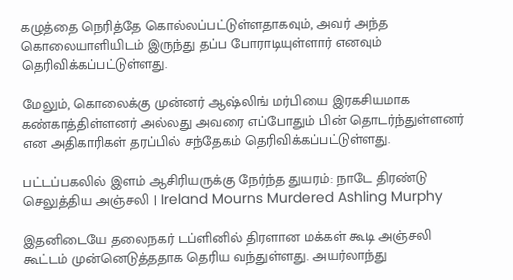கழுத்தை நெரித்தே கொல்லப்பட்டுள்ளதாகவும், அவர் அந்த கொலையாளியிடம் இருந்து தப்ப போராடியுள்ளார் எனவும் தெரிவிக்கப்பட்டுள்ளது.

மேலும், கொலைக்கு முன்னர் ஆஷ்லிங் மர்பியை இரகசியமாக கண்காத்திள்ளனர் அல்லது அவரை எப்போதும் பின் தொடர்ந்துள்ளனர் என அதிகாரிகள் தரப்பில் சந்தேகம் தெரிவிக்கப்பட்டுள்ளது.

பட்டப்பகலில் இளம் ஆசிரியருக்கு நேர்ந்த துயரம்: நாடே திரண்டு செலுத்திய அஞ்சலி | Ireland Mourns Murdered Ashling Murphy

இதனிடையே தலைநகர் டப்ளினில் திரளான மக்கள் கூடி அஞ்சலி கூட்டம் முன்னெடுத்ததாக தெரிய வந்துள்ளது. அயர்லாந்து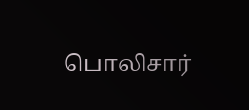பொலிசார்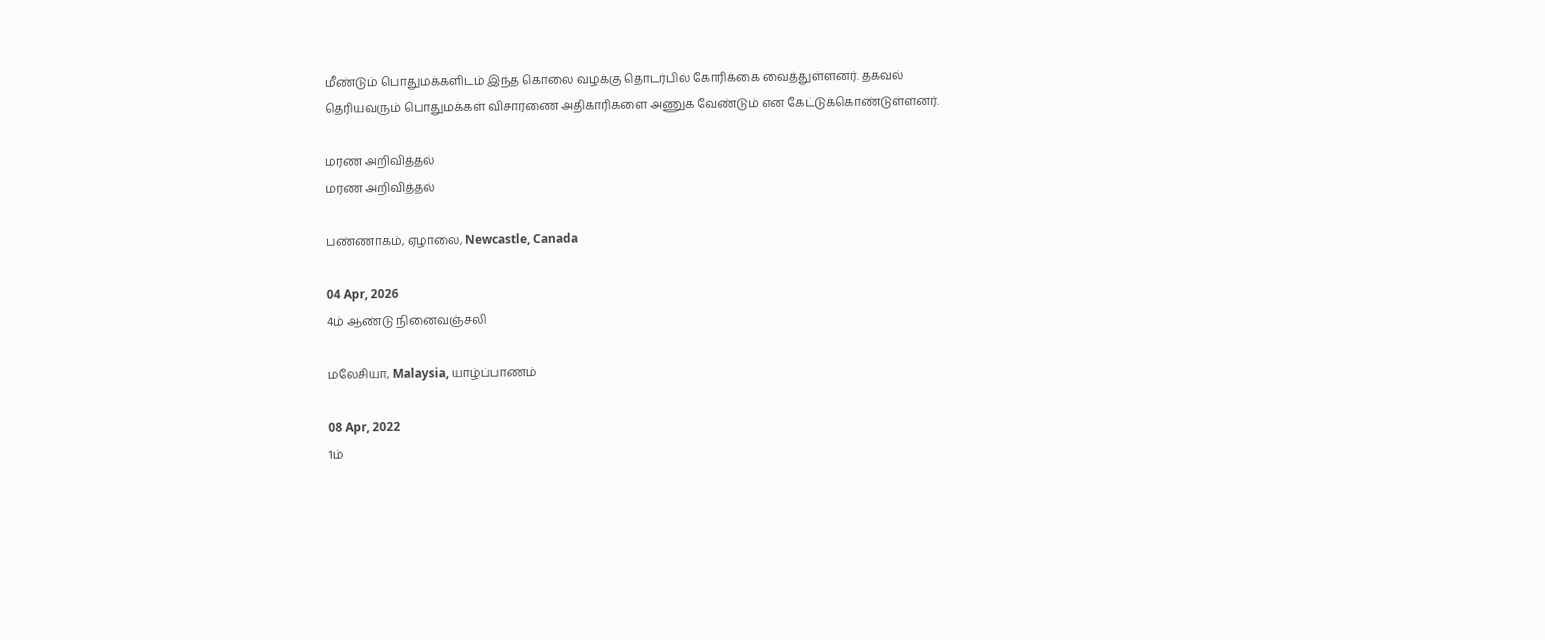மீண்டும் பொதுமக்களிடம் இந்த கொலை வழக்கு தொடர்பில் கோரிக்கை வைத்துள்ளனர். தகவல் தெரியவரும் பொதுமக்கள் விசாரணை அதிகாரிகளை அணுக வேண்டும் என கேட்டுக்கொண்டுள்ளனர்.

மரண அறிவித்தல்
மரண அறிவித்தல்

பண்ணாகம், ஏழாலை, Newcastle, Canada

04 Apr, 2026
4ம் ஆண்டு நினைவஞ்சலி

மலேசியா, Malaysia, யாழ்ப்பாணம்

08 Apr, 2022
1ம்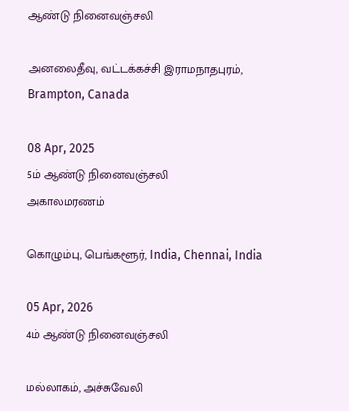ஆண்டு நினைவஞ்சலி

அனலைதீவு, வட்டக்கச்சி இராமநாதபுரம், Brampton, Canada

08 Apr, 2025
5ம் ஆண்டு நினைவஞ்சலி
அகாலமரணம்

கொழும்பு, பெங்களூர், India, Chennai, India

05 Apr, 2026
4ம் ஆண்டு நினைவஞ்சலி

மல்லாகம், அச்சுவேலி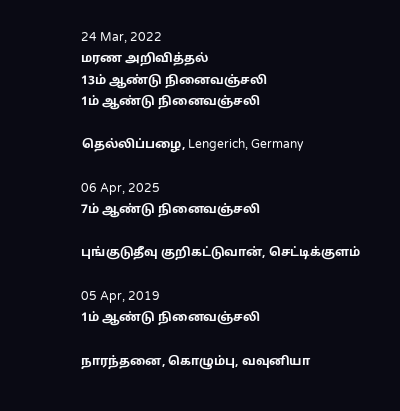24 Mar, 2022
மரண அறிவித்தல்
13ம் ஆண்டு நினைவஞ்சலி
1ம் ஆண்டு நினைவஞ்சலி

தெல்லிப்பழை, Lengerich, Germany

06 Apr, 2025
7ம் ஆண்டு நினைவஞ்சலி

புங்குடுதீவு குறிகட்டுவான், செட்டிக்குளம்

05 Apr, 2019
1ம் ஆண்டு நினைவஞ்சலி

நாரந்தனை, கொழும்பு, வவுனியா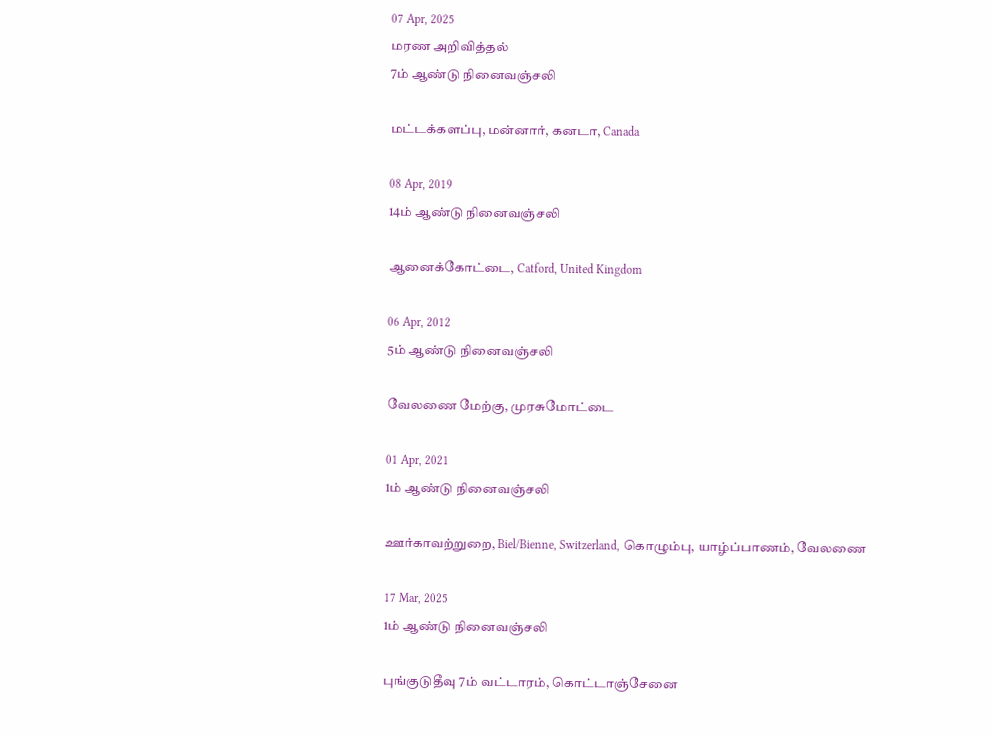07 Apr, 2025
மரண அறிவித்தல்
7ம் ஆண்டு நினைவஞ்சலி

மட்டக்களப்பு, மன்னார், கனடா, Canada

08 Apr, 2019
14ம் ஆண்டு நினைவஞ்சலி

ஆனைக்கோட்டை, Catford, United Kingdom

06 Apr, 2012
5ம் ஆண்டு நினைவஞ்சலி

வேலணை மேற்கு, முரசுமோட்டை

01 Apr, 2021
1ம் ஆண்டு நினைவஞ்சலி

ஊர்காவற்றுறை, Biel/Bienne, Switzerland, கொழும்பு, யாழ்ப்பாணம், வேலணை

17 Mar, 2025
1ம் ஆண்டு நினைவஞ்சலி

புங்குடுதீவு 7ம் வட்டாரம், கொட்டாஞ்சேனை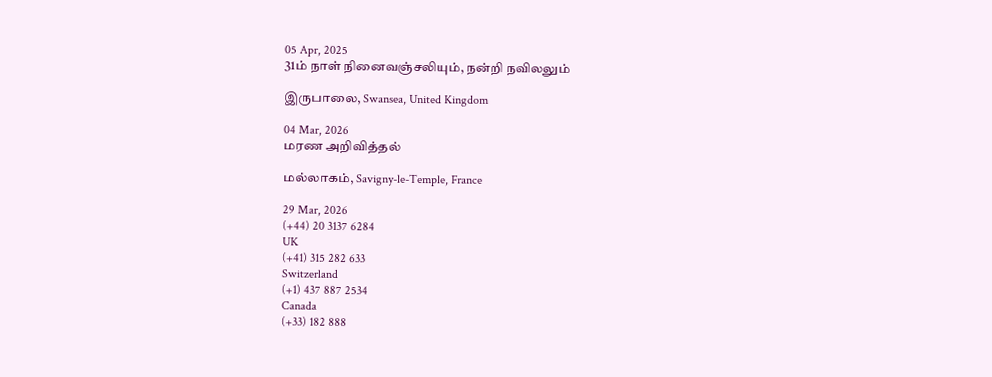05 Apr, 2025
31ம் நாள் நினைவஞ்சலியும், நன்றி நவிலலும்

இருபாலை, Swansea, United Kingdom

04 Mar, 2026
மரண அறிவித்தல்

மல்லாகம், Savigny-le-Temple, France

29 Mar, 2026
(+44) 20 3137 6284
UK
(+41) 315 282 633
Switzerland
(+1) 437 887 2534
Canada
(+33) 182 888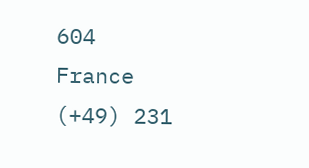604
France
(+49) 231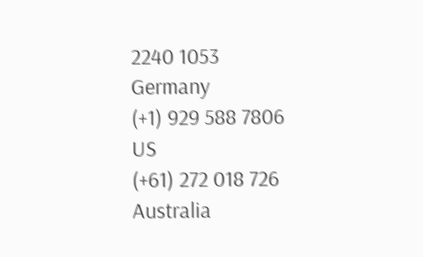2240 1053
Germany
(+1) 929 588 7806
US
(+61) 272 018 726
Australia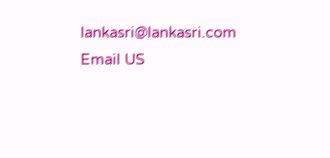lankasri@lankasri.com
Email US